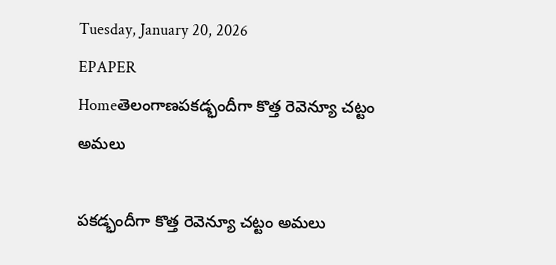Tuesday, January 20, 2026
EPAPER
Homeతెలంగాణపకడ్భందీగా కొత్త రెవెన్యూ చట్టం అమలు

పకడ్భందీగా కొత్త రెవెన్యూ చట్టం అమలు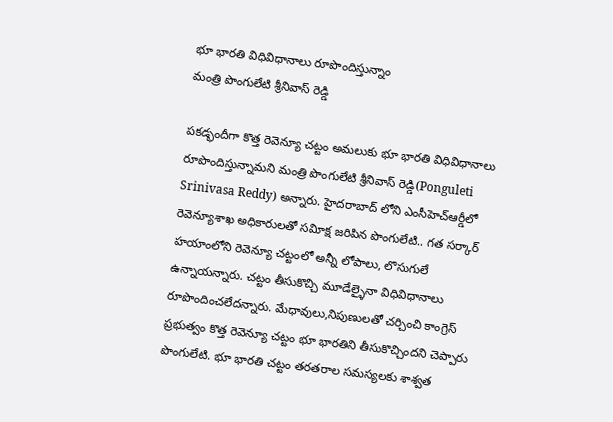భూ భారతి విధివిధానాలు రూపొందిస్తున్నాం
మంత్రి పొంగులేటి శ్రీనివాస్‌ రెడ్డి

పకడ్భందీగా కొత్త రెవెన్యూ చట్టం అమలుకు భూ భారతి విధివిధానాలు రూపొందిస్తున్నామని మంత్రి పొంగులేటి శ్రీనివాస్‌ రెడ్డి(Ponguleti Srinivasa Reddy) అన్నారు. హైదరాబాద్‌ లోని ఎంసీహెచ్‌ఆర్డీలో రెవెన్యూశాఖ అధికారులతో సవిూక్ష జరిపిన పొంగులేటి.. గత సర్కార్‌ హయాంలోని రెవెన్యూ చట్టంలో అన్నీ లోపాలు, లొసుగులే ఉన్నాయన్నారు. చట్టం తీసుకొచ్చి మూడేల్ళైనా విధివిధానాలు రూపొందించలేదన్నారు. మేధావులు,నిపుణులతో చర్చించి కాంగ్రెస్‌ ప్రభుత్వం కొత్త రెవెన్యూ చట్టం భూ భారతిని తీసుకొచ్చిందని చెప్పారు పొంగులేటి. భూ భారతి చట్టం తరతరాల సమస్యలకు శాశ్వత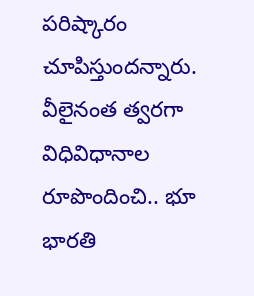పరిష్కారం చూపిస్తుందన్నారు. వీలైనంత త్వరగా విధివిధానాల రూపొందించి.. భూ భారతి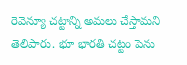రెవెన్యూ చట్టాన్ని అమలు చేస్తామని తెలిపారు. భూ భారతి చట్టం పెను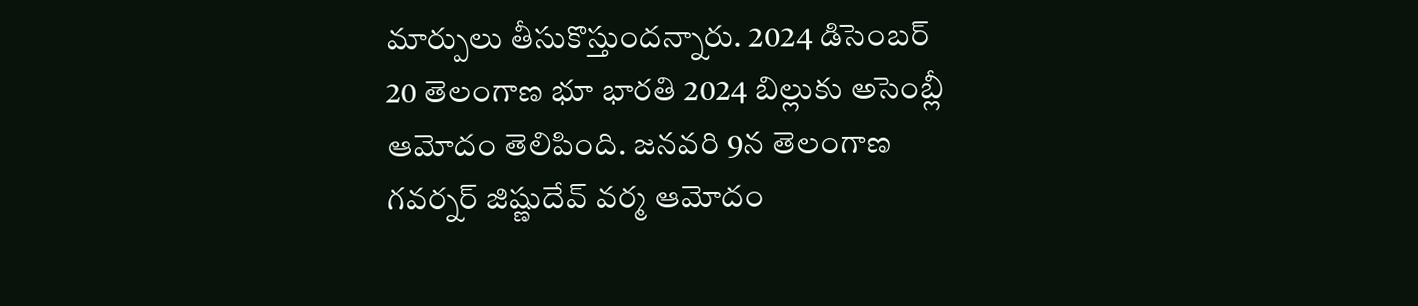మార్పులు తీసుకొస్తుందన్నారు. 2024 డిసెంబర్‌ 20 తెలంగాణ భూ భారతి 2024 బిల్లుకు అసెంబ్లీ ఆమోదం తెలిపింది. జనవరి 9న తెలంగాణ గవర్నర్‌ జిష్ణుదేవ్‌ వర్మ ఆమోదం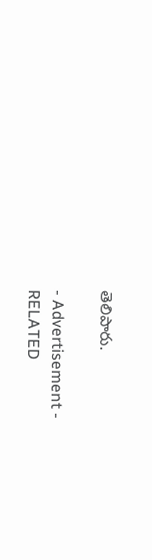తెలిపారు.

- Advertisement -
RELATED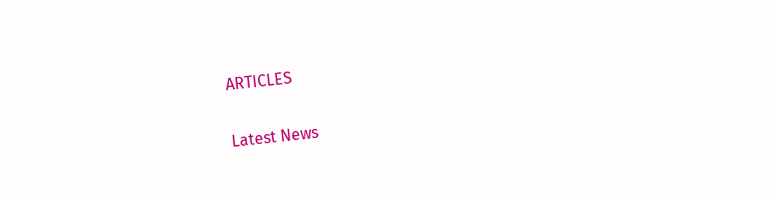ARTICLES

Latest News